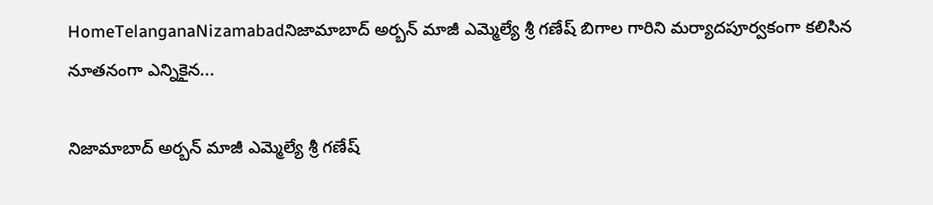HomeTelanganaNizamabadనిజామాబాద్ అర్బన్ మాజీ ఎమ్మెల్యే శ్రీ గణేష్ బిగాల గారిని మర్యాదపూర్వకంగా కలిసిన నూతనంగా ఎన్నికైన...

నిజామాబాద్ అర్బన్ మాజీ ఎమ్మెల్యే శ్రీ గణేష్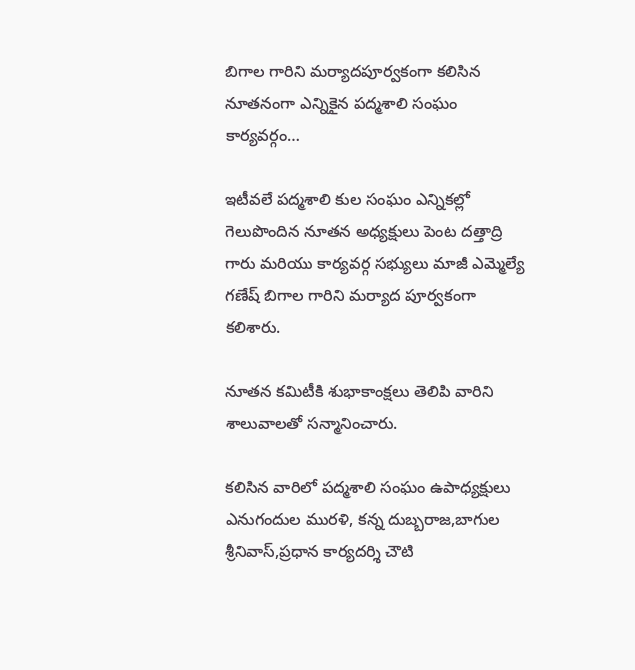బిగాల గారిని మర్యాదపూర్వకంగా కలిసిన నూతనంగా ఎన్నికైన పద్మశాలి సంఘం కార్యవర్గం…

ఇటీవలే పద్మశాలి కుల సంఘం ఎన్నికల్లో గెలుపొందిన నూతన అధ్యక్షులు పెంట దత్తాద్రి గారు మరియు కార్యవర్గ సభ్యులు మాజీ ఎమ్మెల్యే గణేష్ బిగాల గారిని మర్యాద పూర్వకంగా కలిశారు.

నూతన కమిటీకి శుభాకాంక్షలు తెలిపి వారిని శాలువాలతో సన్మానించారు.

కలిసిన వారిలో పద్మశాలి సంఘం ఉపాధ్యక్షులు ఎనుగందుల మురళి, కన్న దుబ్బరాజ,బాగుల శ్రీనివాస్,ప్రధాన కార్యదర్శి చౌటి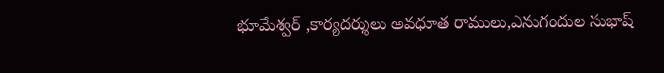భూమేశ్వర్ ,కార్యదర్శులు అవధూత రాములు,ఎనుగందుల సుభాష్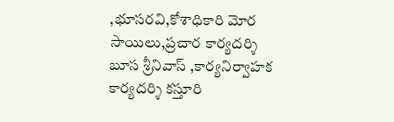,భూసరవి,కోశాధికారి మోర సాయిలు,ప్రచార కార్యదర్శి బూస శ్రీనివాస్ ,కార్యనిర్వాహక కార్యదర్శి కస్తూరి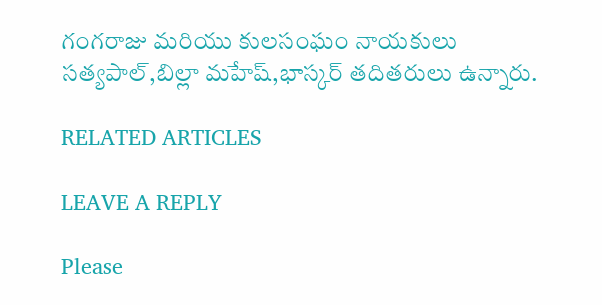గంగరాజు మరియు కులసంఘం నాయకులు సత్యపాల్,బిల్లా మహేష్,భాస్కర్ తదితరులు ఉన్నారు.

RELATED ARTICLES

LEAVE A REPLY

Please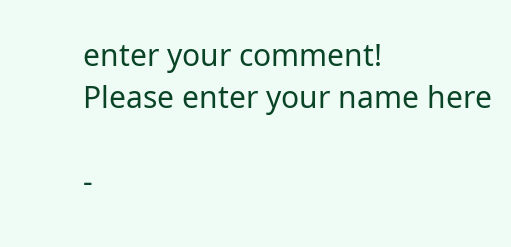enter your comment!
Please enter your name here

-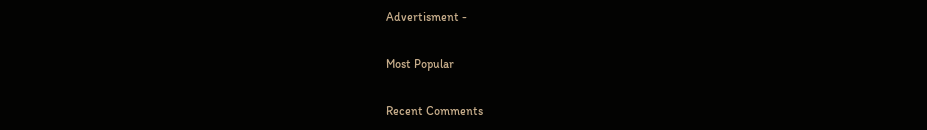Advertisment -

Most Popular

Recent Comments